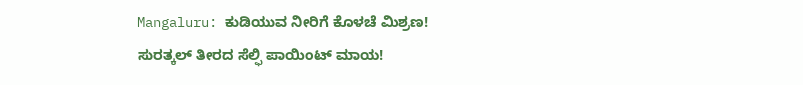Mangaluru: ಕುಡಿಯುವ ನೀರಿಗೆ ಕೊಳಚೆ ಮಿಶ್ರಣ!
ಸುರತ್ಕಲ್ ತೀರದ ಸೆಲ್ಫಿ ಪಾಯಿಂಟ್ ಮಾಯ!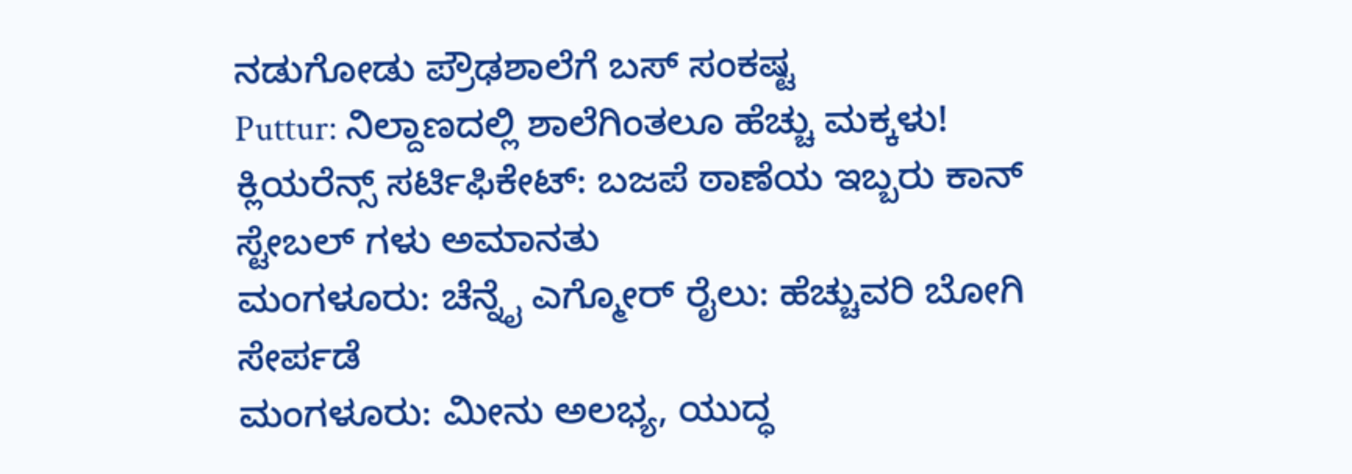ನಡುಗೋಡು ಪ್ರೌಢಶಾಲೆಗೆ ಬಸ್ ಸಂಕಷ್ಟ
Puttur: ನಿಲ್ದಾಣದಲ್ಲಿ ಶಾಲೆಗಿಂತಲೂ ಹೆಚ್ಚು ಮಕ್ಕಳು!
ಕ್ಲಿಯರೆನ್ಸ್ ಸರ್ಟಿಫಿಕೇಟ್: ಬಜಪೆ ಠಾಣೆಯ ಇಬ್ಬರು ಕಾನ್ ಸ್ಟೇಬಲ್ ಗಳು ಅಮಾನತು
ಮಂಗಳೂರು: ಚೆನ್ನೈ ಎಗ್ಮೋರ್ ರೈಲು: ಹೆಚ್ಚುವರಿ ಬೋಗಿ ಸೇರ್ಪಡೆ
ಮಂಗಳೂರು: ಮೀನು ಅಲಭ್ಯ, ಯುದ್ಧ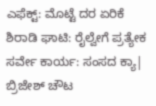ಎಫೆಕ್ಟ್: ಮೊಟ್ಟೆ ದರ ಏರಿಕೆ
ಶಿರಾಡಿ ಘಾಟಿ: ರೈಲ್ವೇಗೆ ಪ್ರತ್ಯೇಕ ಸರ್ವೇ ಕಾರ್ಯ: ಸಂಸದ ಕ್ಯಾ| ಬ್ರಿಜೇಶ್ ಚೌಟ